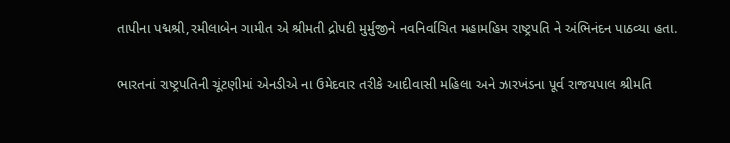તાપીના પદ્મશ્રી,રમીલાબેન ગામીત એ શ્રીમતી દ્રોપદી મુર્મુજીને નવનિર્વાચિત મહામહિમ રાષ્ટ્રપતિ ને અંભિનંદન પાઠવ્યા હતા.

ભારતનાં રાષ્ટ્રપતિની ચૂંટણીમાં એનડીએ ના ઉમેદવાર તરીકે આદીવાસી મહિલા અને ઝારખંડના પૂર્વ રાજયપાલ શ્રીમતિ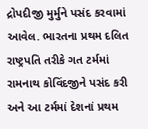દ્રોપદીજી મુર્મુને પસંદ કરવામાં આવેલ. ભારતના પ્રથમ દલિત રાષ્ટ્રપતિ તરીકે ગત ટર્મમાં રામનાથ કોવિંદજીને પસંદ કરી અને આ ટર્મમાં દેશનાં પ્રથમ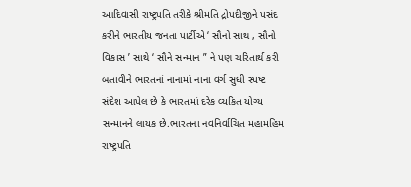આદિવાસી રાષ્ટ્રપતિ તરીકે શ્રીમતિ દ્રોપદીજીને પસંદ કરીને ભારતીય જનતા પાર્ટીએ ‘ સૌનો સાથ , સૌનો વિકાસ ’ સાથે ‘ સૌને સન્માન ” ને પણ ચરિતાર્થ કરી બતાવીને ભારતનાં નાનામાં નાના વર્ગ સુધી સ્પષ્ટ સંદેશ આપેલ છે કે ભારતમાં દરેક વ્યકિત યોગ્ય સન્માનને લાયક છે.ભારતના નવનિર્વાચિત મહામહિમ રાષ્ટ્રપતિ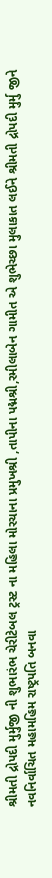શ્રીમતી દ્રોપદી મુર્મુજી ની શુભારંભ ચેરીટેબલ ટ્રસ્ટ ના મહિલા મોરચાના પ્રમુખશ્રી ,તાપીના પદ્મશ્રી,રમીલાબેન ગામીત એ શુભેચ્છા મુલાકાત લઈને શ્રીમતી દ્રોપદી મુર્મુ જીને નવનિર્વાચિત મહામહિમ રાષ્ટ્રપતિ બનવા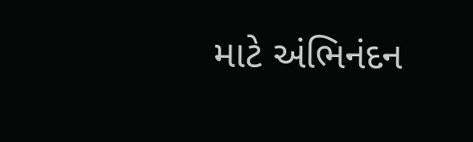માટે અંભિનંદન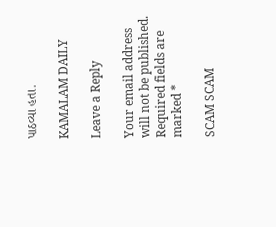પાઠવ્યા હતા.

KAMALAM DAILY

Leave a Reply

Your email address will not be published. Required fields are marked *

SCAM SCAM